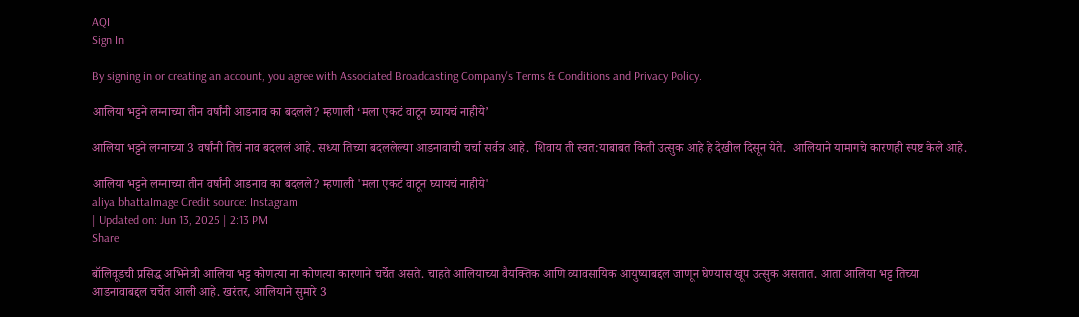AQI
Sign In

By signing in or creating an account, you agree with Associated Broadcasting Company's Terms & Conditions and Privacy Policy.

आलिया भट्टने लग्नाच्या तीन वर्षांनी आडनाव का बदलले? म्हणाली ‘मला एकटं वाटून घ्यायचं नाहीये’

आलिया भट्टने लग्नाच्या 3 वर्षांनी तिचं नाव बदललं आहे. सध्या तिच्या बदललेल्या आडनावाची चर्चा सर्वत्र आहे.  शिवाय ती स्वत:याबाबत किती उत्सुक आहे हे देखील दिसून येते.  आलियाने यामागचे कारणही स्पष्ट केले आहे.

आलिया भट्टने लग्नाच्या तीन वर्षांनी आडनाव का बदलले? म्हणाली 'मला एकटं वाटून घ्यायचं नाहीये'
aliya bhattaImage Credit source: Instagram
| Updated on: Jun 13, 2025 | 2:13 PM
Share

बॉलिवूडची प्रसिद्ध अभिनेत्री आलिया भट्ट कोणत्या ना कोणत्या कारणाने चर्चेत असते. चाहते आलियाच्या वैयक्तिक आणि व्यावसायिक आयुष्याबद्दल जाणून घेण्यास खूप उत्सुक असतात. आता आलिया भट्ट तिच्या आडनावाबद्दल चर्चेत आली आहे. खरंतर, आलियाने सुमारे 3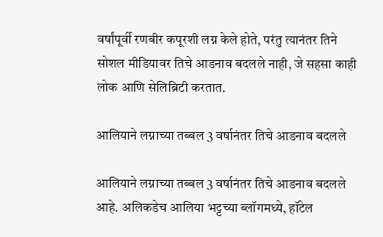वर्षांपूर्वी रणबीर कपूरशी लग्न केले होते, परंतु त्यानंतर तिने सोशल मीडियावर तिचे आडनाव बदलले नाही, जे सहसा काही लोक आणि सेलिब्रिटी करतात.

आलियाने लग्नाच्या तब्बल 3 वर्षानंतर तिचे आडनाव बदलले

आलियाने लग्नाच्या तब्बल 3 वर्षानंतर तिचे आडनाव बदलले आहे. अलिकडेच आलिया भट्टच्या ब्लॉगमध्ये, हॉटेल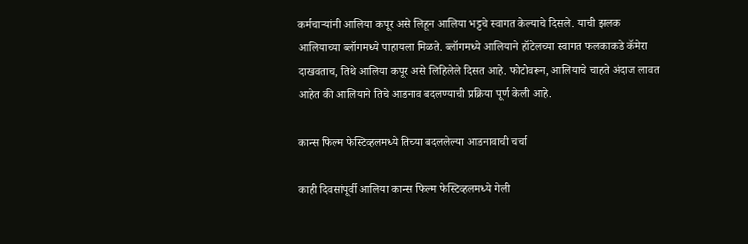कर्मचाऱ्यांनी आलिया कपूर असे लिहून आलिया भट्टचे स्वागत केल्याचे दिसले. याची झलक आलियाच्या ब्लॉगमध्ये पाहायला मिळते. ब्लॉगमध्ये आलियाने हॉटेलच्या स्वागत फलकाकडे कॅमेरा दाखवताच, तिथे आलिया कपूर असे लिहिलेले दिसत आहे. फोटोवरून, आलियाचे चाहते अंदाज लावत आहेत की आलियाने तिचे आडनाव बदलण्याची प्रक्रिया पूर्ण केली आहे.

कान्स फिल्म फेस्टिव्हलमध्ये तिच्या बदललेल्या आडनावाची चर्चा

काही दिवसांपूर्वी आलिया कान्स फिल्म फेस्टिव्हलमध्ये गेली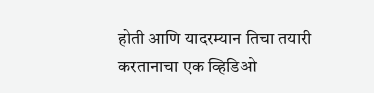होती आणि यादरम्यान तिचा तयारी करतानाचा एक व्हिडिओ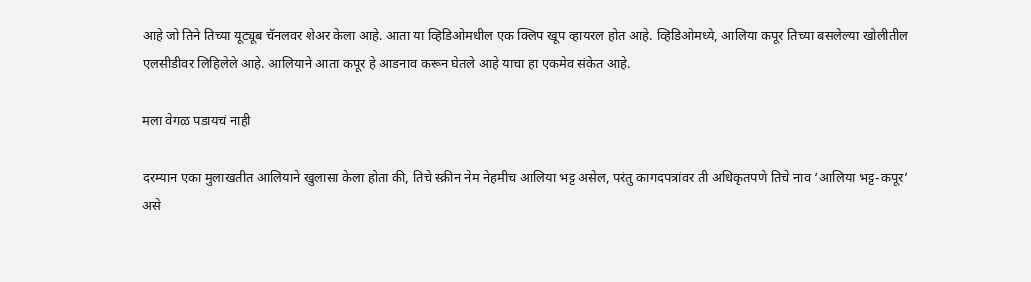आहे जो तिने तिच्या यूट्यूब चॅनलवर शेअर केला आहे. आता या व्हिडिओमधील एक क्लिप खूप व्हायरल होत आहे. व्हिडिओमध्ये, आलिया कपूर तिच्या बसलेल्या खोलीतील एलसीडीवर लिहिलेले आहे. आलियाने आता कपूर हे आडनाव करून घेतले आहे याचा हा एकमेव संकेत आहे.

मला वेगळ पडायचं नाही

दरम्यान एका मुलाखतीत आलियाने खुलासा केला होता की, तिचे स्क्रीन नेम नेहमीच आलिया भट्ट असेल, परंतु कागदपत्रांवर ती अधिकृतपणे तिचे नाव ‘आलिया भट्ट-कपूर’ असे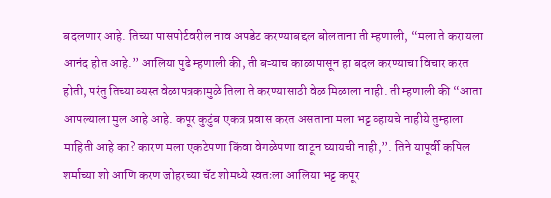बदलणार आहे. तिच्या पासपोर्टवरील नाव अपडेट करण्याबद्दल बोलताना ती म्हणाली, “मला ते करायला आनंद होत आहे.” आलिया पुढे म्हणाली की, ती बऱ्याच काळापासून हा बदल करण्याचा विचार करत होती, परंतु तिच्या व्यस्त वेळापत्रकामुळे तिला ते करण्यासाठी वेळ मिळाला नाही. ती म्हणाली की “आता आपल्याला मुल आहे आहे. कपूर कुटुंब एकत्र प्रवास करत असताना मला भट्ट व्हायचे नाहीये तुम्हाला माहिती आहे का? कारण मला एकटेपणा किंवा वेगळेपणा वाटून घ्यायची नाही,”. तिने यापूर्वी कपिल शर्माच्या शो आणि करण जोहरच्या चॅट शोमध्ये स्वतःला आलिया भट्ट कपूर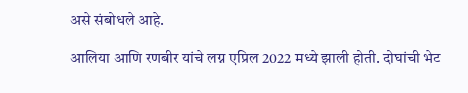असे संबोधले आहे.

आलिया आणि रणबीर यांचे लग्न एप्रिल 2022 मध्ये झाली होती. दोघांची भेट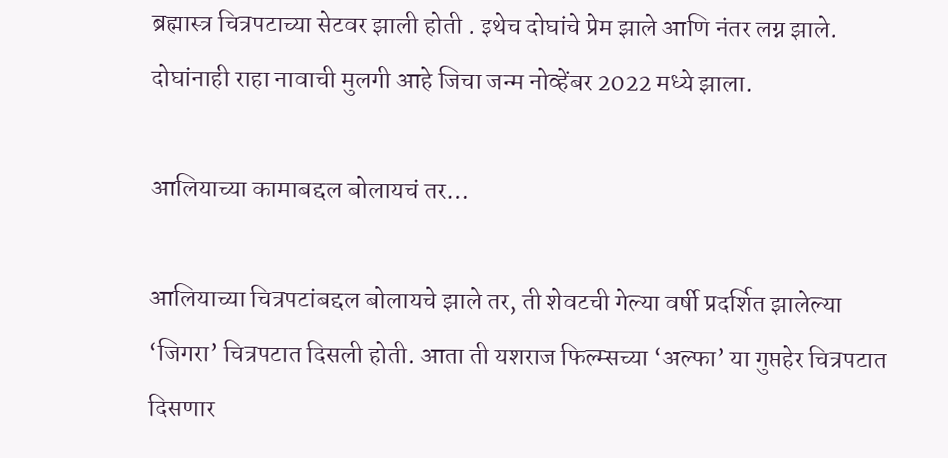ब्रह्मास्त्र चित्रपटाच्या सेटवर झाली होती . इथेच दोघांचे प्रेम झाले आणि नंतर लग्न झाले. दोघांनाही राहा नावाची मुलगी आहे जिचा जन्म नोव्हेंबर 2022 मध्ये झाला.

आलियाच्या कामाबद्दल बोलायचं तर…

आलियाच्या चित्रपटांबद्दल बोलायचे झाले तर, ती शेवटची गेल्या वर्षी प्रदर्शित झालेल्या ‘जिगरा’ चित्रपटात दिसली होती. आता ती यशराज फिल्म्सच्या ‘अल्फा’ या गुप्तहेर चित्रपटात दिसणार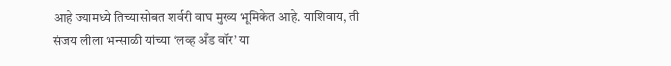आहे ज्यामध्ये तिच्यासोबत शर्वरी वाघ मुख्य भूमिकेत आहे. याशिवाय, ती संजय लीला भन्साळी यांच्या ‘लव्ह अँड वॉर’ या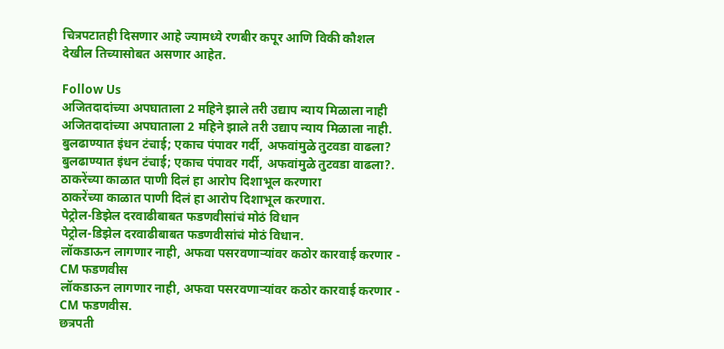चित्रपटातही दिसणार आहे ज्यामध्ये रणबीर कपूर आणि विकी कौशल देखील तिच्यासोबत असणार आहेत.

Follow Us
अजितदादांच्या अपघाताला 2 महिने झाले तरी उद्याप न्याय मिळाला नाही
अजितदादांच्या अपघाताला 2 महिने झाले तरी उद्याप न्याय मिळाला नाही.
बुलढाण्यात इंधन टंचाई; एकाच पंपावर गर्दी, अफवांमुळे तुटवडा वाढला?
बुलढाण्यात इंधन टंचाई; एकाच पंपावर गर्दी, अफवांमुळे तुटवडा वाढला?.
ठाकरेंच्या काळात पाणी दिलं हा आरोप दिशाभूल करणारा
ठाकरेंच्या काळात पाणी दिलं हा आरोप दिशाभूल करणारा.
पेट्रोल-डिझेल दरवाढीबाबत फडणवीसांचं मोठं विधान
पेट्रोल-डिझेल दरवाढीबाबत फडणवीसांचं मोठं विधान.
लॉकडाऊन लागणार नाही, अफवा पसरवणाऱ्यांवर कठोर कारवाई करणार - CM फडणवीस
लॉकडाऊन लागणार नाही, अफवा पसरवणाऱ्यांवर कठोर कारवाई करणार - CM फडणवीस.
छत्रपती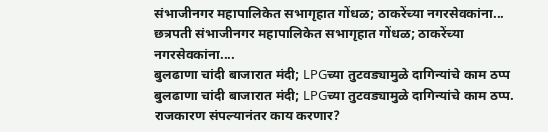संभाजीनगर महापालिकेत सभागृहात गोंधळ; ठाकरेंच्या नगरसेवकांना...
छत्रपती संभाजीनगर महापालिकेत सभागृहात गोंधळ; ठाकरेंच्या नगरसेवकांना....
बुलढाणा चांदी बाजारात मंदी; LPGच्या तुटवड्यामुळे दागिन्यांचे काम ठप्प
बुलढाणा चांदी बाजारात मंदी; LPGच्या तुटवड्यामुळे दागिन्यांचे काम ठप्प.
राजकारण संपल्यानंतर काय करणार?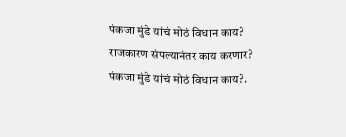पंकजा मुंडे यांचं मोठं विधान काय?
राजकारण संपल्यानंतर काय करणार? पंकजा मुंडे यांचं मोठं विधान काय?.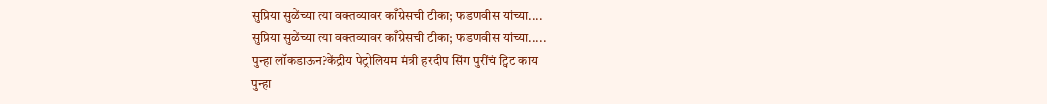सुप्रिया सुळेंच्या त्या वक्तव्यावर काँग्रेसची टीका; फडणवीस यांच्या....
सुप्रिया सुळेंच्या त्या वक्तव्यावर काँग्रेसची टीका; फडणवीस यांच्या.....
पुन्हा लॉकडाऊन?केंद्रीय पेट्रोलियम मंत्री हरदीप सिंग पुरींचं ट्विट काय
पुन्हा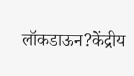लॉकडाऊन?केंद्रीय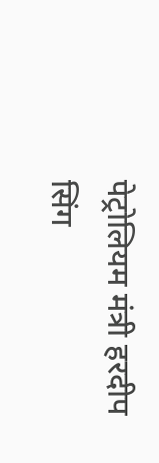पेट्रोलियम मंत्री हरदीप सिंग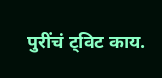पुरींचं ट्विट काय.